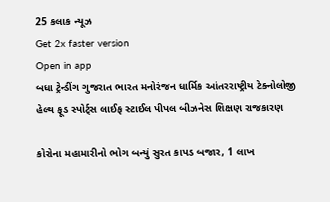25 કલાક ન્યૂઝ
Get 2x faster version
Open in app
બધા ટ્રેન્ડીંગ ગુજરાત ભારત મનોરંજન ધાર્મિક આંતરરાષ્ટ્રીય ટેક્નોલોજી હેલ્થ ફૂડ સ્પોર્ટ્સ લાઈફ સ્ટાઈલ પીપલ બીઝનેસ શિક્ષણ રાજકારણ

કોરોના મહામારીનો ભોગ બન્યું સુરત કાપડ બજાર, 1 લાખ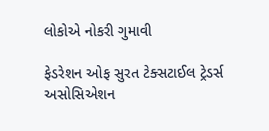લોકોએ નોકરી ગુમાવી

ફેડરેશન ઓફ સુરત ટેક્સટાઈલ ટ્રેડર્સ અસોસિએશન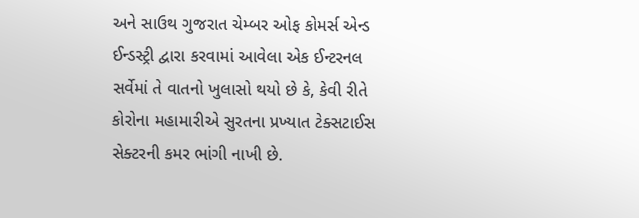અને સાઉથ ગુજરાત ચેમ્બર ઓફ કોમર્સ એન્ડ ઈન્ડસ્ટ્રી દ્વારા કરવામાં આવેલા એક ઈન્ટરનલ સર્વેમાં તે વાતનો ખુલાસો થયો છે કે, કેવી રીતે કોરોના મહામારીએ સુરતના પ્રખ્યાત ટેક્સટાઈસ સેક્ટરની કમર ભાંગી નાખી છે.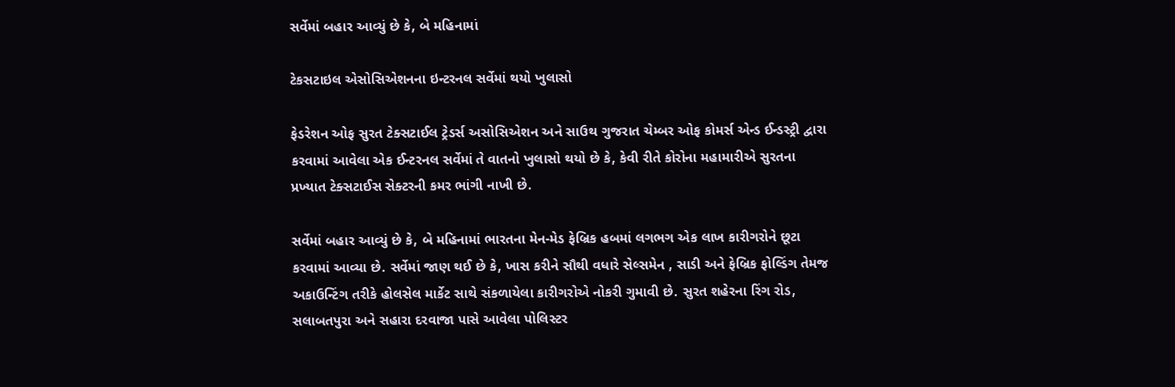સર્વેમાં બહાર આવ્યું છે કે, બે મહિનામાં

ટેકસટાઇલ એસોસિએશનના ઇન્ટરનલ સર્વેમાં થયો ખુલાસો

ફેડરેશન ઓફ સુરત ટેક્સટાઈલ ટ્રેડર્સ અસોસિએશન અને સાઉથ ગુજરાત ચેમ્બર ઓફ કોમર્સ એન્ડ ઈન્ડસ્ટ્રી દ્વારા કરવામાં આવેલા એક ઈન્ટરનલ સર્વેમાં તે વાતનો ખુલાસો થયો છે કે, કેવી રીતે કોરોના મહામારીએ સુરતના પ્રખ્યાત ટેક્સટાઈસ સેક્ટરની કમર ભાંગી નાખી છે.

સર્વેમાં બહાર આવ્યું છે કે, બે મહિનામાં ભારતના મેન-મેડ ફેબ્રિક હબમાં લગભગ એક લાખ કારીગરોને છૂટા કરવામાં આવ્યા છે. સર્વેમાં જાણ થઈ છે કે, ખાસ કરીને સૌથી વધારે સેલ્સમેન , સાડી અને ફેબ્રિક ફોલ્ડિંગ તેમજ અકાઉન્ટિંગ તરીકે હોલસેલ માર્કેટ સાથે સંકળાયેલા કારીગરોએ નોકરી ગુમાવી છે. સુરત શહેરના રિંગ રોડ, સલાબતપુરા અને સહારા દરવાજા પાસે આવેલા પોલિસ્ટર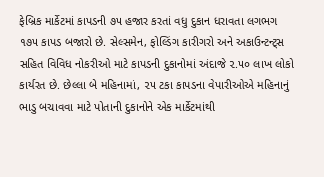ફેબ્રિક માર્કેટમાં કાપડની ૭૫ હજાર કરતાં વધુ દુકાન ધરાવતા લગભગ ૧૭૫ કાપડ બજારો છે. સેલ્સમેન, ફોલ્ડિંગ કારીગરો અને અકાઉન્ટન્ટ્સ સહિત વિવિધ નોકરીઓ માટે કાપડની દુકાનોમાં અંદાજે ૨.૫૦ લાખ લોકો કાર્યરત છે. છેલ્લા બે મહિનામાં, ૨૫ ટકા કાપડના વેપારીઓએ મહિનાનું ભાડુ બચાવવા માટે પોતાની દુકાનોને એક માર્કેટમાંથી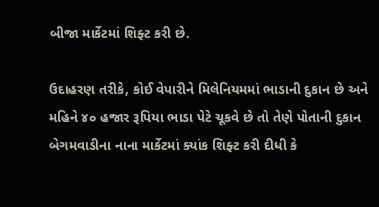બીજા માર્કેટમાં શિફ્ટ કરી છે.

ઉદાહરણ તરીકે, કોઈ વેપારીને મિલેનિયમમાં ભાડાની દુકાન છે અને મહિને ૪૦ હજાર રૂપિયા ભાડા પેટે ચૂકવે છે તો તેણે પોતાની દુકાન બેગમવાડીના નાના માર્કેટમાં ક્યાંક શિફ્ટ કરી દીધી કે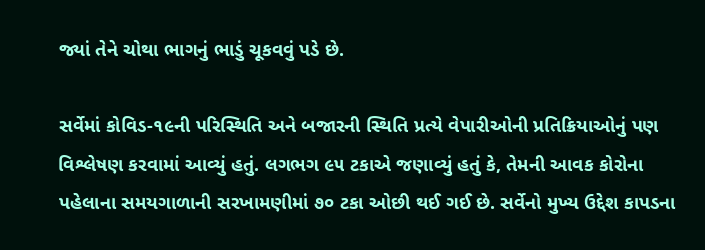જ્યાં તેને ચોથા ભાગનું ભાડું ચૂકવવું પડે છે.

સર્વેમાં કોવિડ-૧૯ની પરિસ્થિતિ અને બજારની સ્થિતિ પ્રત્યે વેપારીઓની પ્રતિક્રિયાઓનું પણ વિશ્લેષણ કરવામાં આવ્યું હતું. લગભગ ૯૫ ટકાએ જણાવ્યું હતું કે, તેમની આવક કોરોના પહેલાના સમયગાળાની સરખામણીમાં ૭૦ ટકા ઓછી થઈ ગઈ છે. સર્વેનો મુખ્ય ઉદ્દેશ કાપડના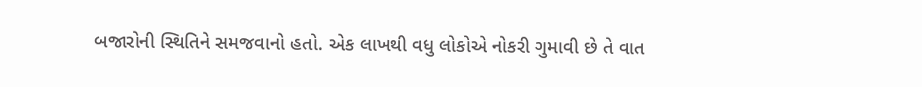બજારોની સ્થિતિને સમજવાનો હતો. એક લાખથી વધુ લોકોએ નોકરી ગુમાવી છે તે વાત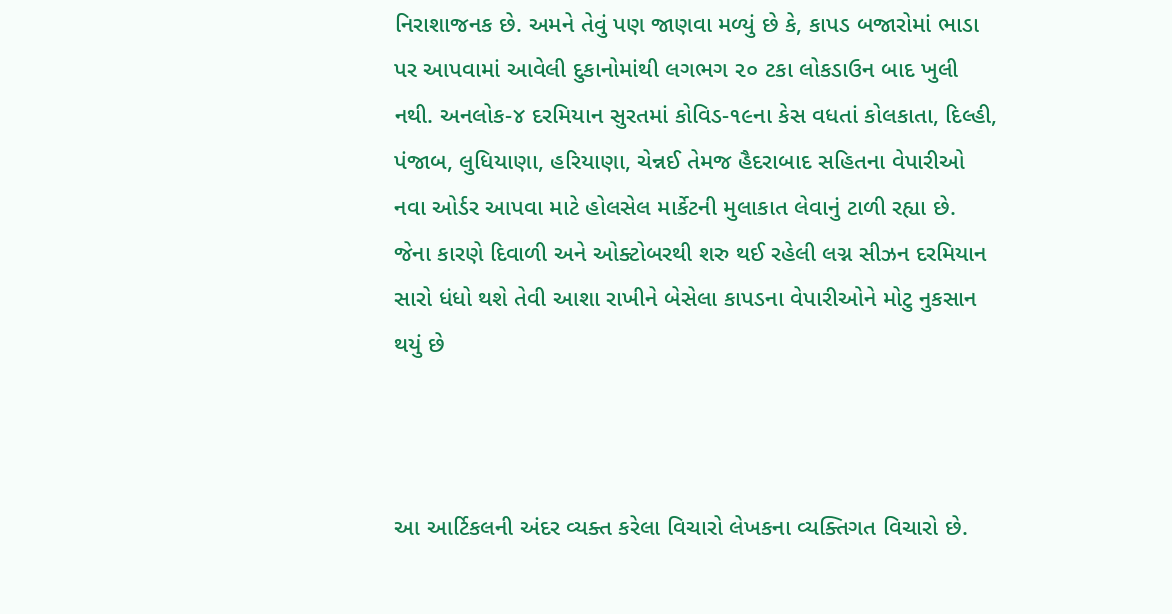નિરાશાજનક છે. અમને તેવું પણ જાણવા મળ્યું છે કે, કાપડ બજારોમાં ભાડા પર આપવામાં આવેલી દુકાનોમાંથી લગભગ ૨૦ ટકા લોકડાઉન બાદ ખુલી નથી. અનલોક-૪ દરમિયાન સુરતમાં કોવિડ-૧૯ના કેસ વધતાં કોલકાતા, દિલ્હી, પંજાબ, લુધિયાણા, હરિયાણા, ચેન્નઈ તેમજ હૈદરાબાદ સહિતના વેપારીઓ નવા ઓર્ડર આપવા માટે હોલસેલ માર્કેટની મુલાકાત લેવાનું ટાળી રહ્યા છે. જેના કારણે દિવાળી અને ઓક્ટોબરથી શરુ થઈ રહેલી લગ્ન સીઝન દરમિયાન સારો ધંધો થશે તેવી આશા રાખીને બેસેલા કાપડના વેપારીઓને મોટુ નુકસાન થયું છે



આ આર્ટિકલની અંદર વ્યક્ત કરેલા વિચારો લેખકના વ્યક્તિગત વિચારો છે.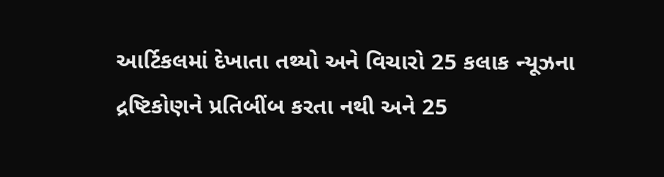આર્ટિકલમાં દેખાતા તથ્યો અને વિચારો 25 કલાક ન્યૂઝના દ્રષ્ટિકોણને પ્રતિબીંબ કરતા નથી અને 25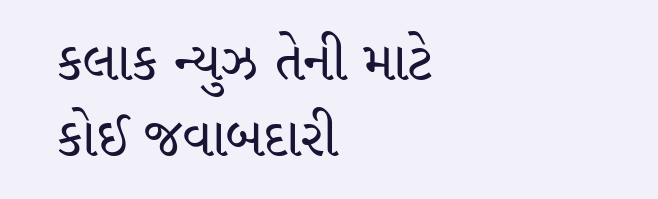કલાક ન્યુઝ તેની માટે કોઈ જવાબદારી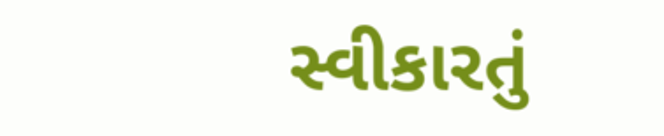સ્વીકારતું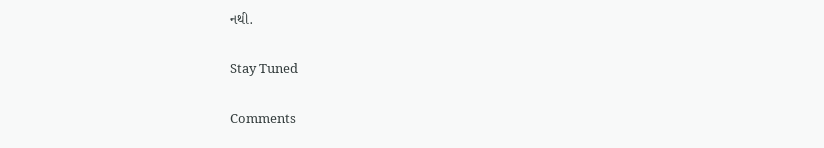નથી.

Stay Tuned

Comments